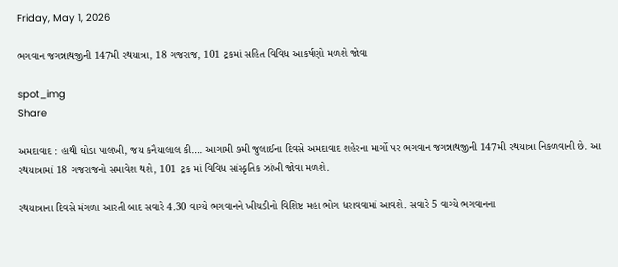Friday, May 1, 2026

ભગવાન જગન્નાથજીની 147મી રથયાત્રા, 18 ગજરાજ, 101 ટ્રકમાં સહિત વિવિધ આકર્ષણો મળશે જોવા

spot_img
Share

અમદાવાદ : હાથી ઘોડા પાલખી, જય કનૈયાલાલ કી…. આગામી ૭મી જુલાઈના દિવસે અમદાવાદ શહેરના માર્ગો પર ભગવાન જગન્નાથજીની 147મી રથયાત્રા નિકળવાની છે. આ રથયાત્રામાં 18 ગજરાજનો સમાવેશ થશે, 101 ટ્રક માં વિવિધ સાંસ્કૃતિક ઝાંખી જોવા મળશે.

રથયાત્રાના દિવસે મંગળા આરતી બાદ સવારે 4.30 વાગ્યે ભગવાનને ખીચડીનો વિશિષ્ટ મહા ભોગ ધરાવવામાં આવશે. સવારે 5 વાગ્યે ભગવાનના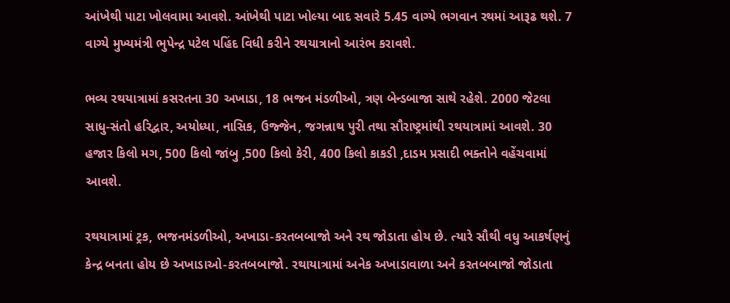આંખેથી પાટા ખોલવામા આવશે. આંખેથી પાટા ખોલ્યા બાદ સવારે 5.45 વાગ્યે ભગવાન રથમાં આરૂઢ થશે. 7 વાગ્યે મુખ્યમંત્રી ભુપેન્દ્ર પટેલ પહિંદ વિધી કરીને રથયાત્રાનો આરંભ કરાવશે.

ભવ્ય રથયાત્રામાં કસરતના 30 અખાડા, 18 ભજન મંડળીઓ, ત્રણ બેન્ડબાજા સાથે રહેશે. 2000 જેટલા સાધુ-સંતો હરિદ્વાર, અયોધ્યા, નાસિક, ઉજ્જેન, જગન્નાથ પુરી તથા સૌરાષ્ટ્રમાંથી રથયાત્રામાં આવશે. 30 હજાર કિલો મગ, 500 કિલો જાંબુ ,500 કિલો કેરી, 400 કિલો કાકડી ,દાડમ પ્રસાદી ભક્તોને વહેંચવામાં આવશે.

રથયાત્રામાં ટ્રક, ભજનમંડળીઓ, અખાડા-કરતબબાજો અને રથ જોડાતા હોય છે. ત્યારે સૌથી વધુ આકર્ષણનું કેન્દ્ર બનતા હોય છે અખાડાઓ-કરતબબાજો. રથાયાત્રામાં અનેક અખાડાવાળા અને કરતબબાજો જોડાતા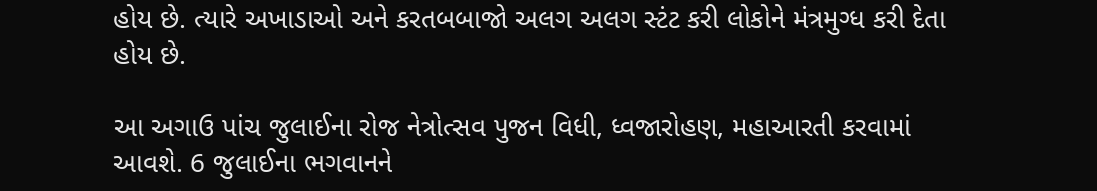હોય છે. ત્યારે અખાડાઓ અને કરતબબાજો અલગ અલગ સ્ટંટ કરી લોકોને મંત્રમુગ્ધ કરી દેતા હોય છે.

આ અગાઉ પાંચ જુલાઈના રોજ નેત્રોત્સવ પુજન વિધી, ધ્વજારોહણ, મહાઆરતી કરવામાં આવશે. 6 જુલાઈના ભગવાનને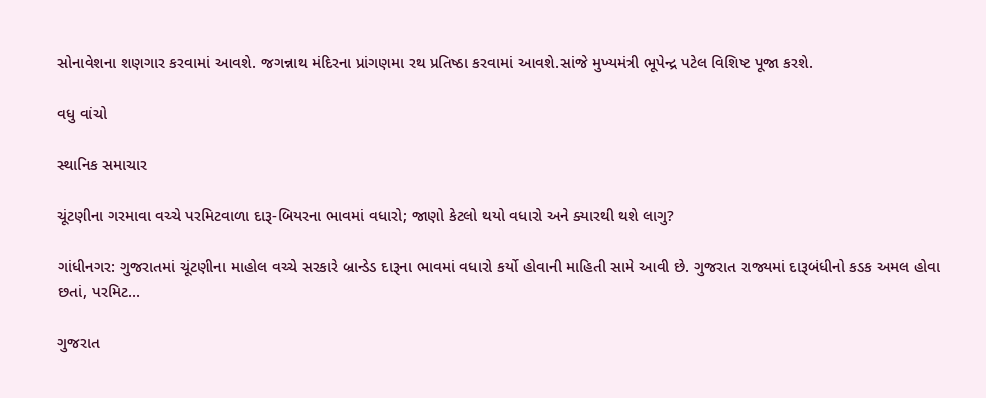સોનાવેશના શણગાર કરવામાં આવશે. જગન્નાથ મંદિરના પ્રાંગણમા રથ પ્રતિષ્ઠા કરવામાં આવશે.સાંજે મુખ્યમંત્રી ભૂપેન્દ્ર પટેલ વિશિષ્ટ પૂજા કરશે.

વધુ વાંચો

સ્થાનિક સમાચાર

ચૂંટણીના ગરમાવા વચ્ચે પરમિટવાળા દારૂ-બિયરના ભાવમાં વધારો; જાણો કેટલો થયો વધારો અને ક્યારથી થશે લાગુ?

ગાંધીનગર: ગુજરાતમાં ચૂંટણીના માહોલ વચ્ચે સરકારે બ્રાન્ડેડ દારૂના ભાવમાં વધારો કર્યો હોવાની માહિતી સામે આવી છે. ગુજરાત રાજ્યમાં દારૂબંધીનો કડક અમલ હોવા છતાં, પરમિટ...

ગુજરાત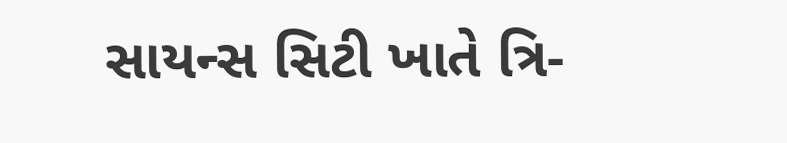સાયન્સ સિટી ખાતે ત્રિ-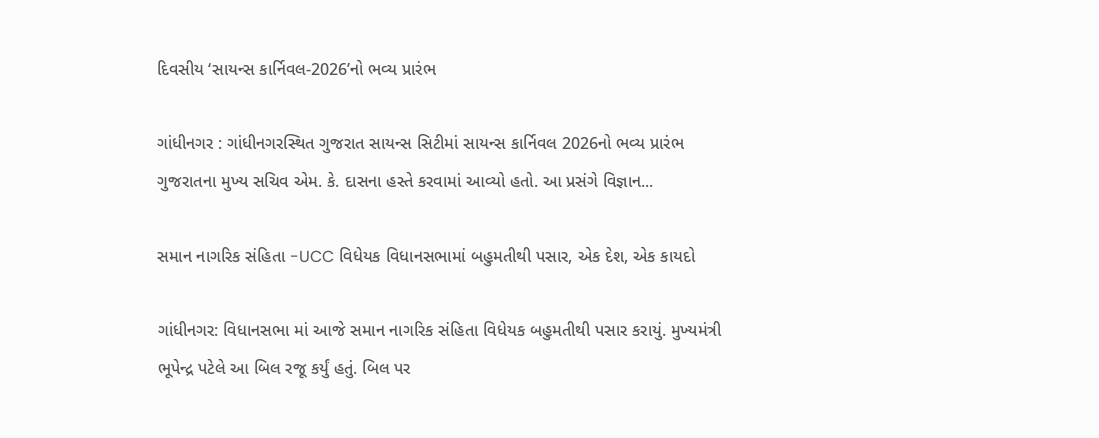દિવસીય ‘સાયન્સ કાર્નિવલ-2026’નો ભવ્ય પ્રારંભ

ગાંધીનગર : ગાંધીનગરસ્થિત ગુજરાત સાયન્સ સિટીમાં સાયન્સ કાર્નિવલ 2026નો ભવ્ય પ્રારંભ ગુજરાતના મુખ્ય સચિવ એમ. કે. દાસના હસ્તે કરવામાં આવ્યો હતો. આ પ્રસંગે વિજ્ઞાન...

સમાન નાગરિક સંહિતા -UCC વિધેયક વિધાનસભામાં બહુમતીથી પસાર, એક દેશ, એક કાયદો

ગાંધીનગર: વિધાનસભા માં આજે સમાન નાગરિક સંહિતા વિધેયક બહુમતીથી પસાર કરાયું. મુખ્યમંત્રી ભૂપેન્દ્ર પટેલે આ બિલ રજૂ કર્યું હતું. બિલ પર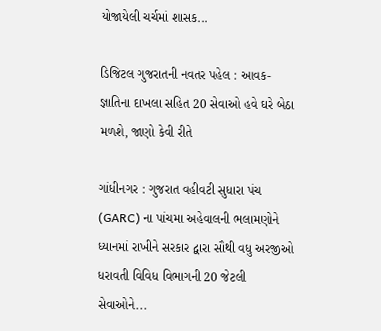યોજાયેલી ચર્ચમાં શાસક...

ડિજિટલ ગુજરાતની નવતર પહેલ : આવક-જ્ઞાતિના દાખલા સહિત 20 સેવાઓ હવે ઘરે બેઠા મળશે, જાણો કેવી રીતે

ગાંધીનગર : ગુજરાત વહીવટી સુધારા પંચ (GARC) ના પાંચમા અહેવાલની ભલામણોને ધ્યાનમાં રાખીને સરકાર દ્વારા સૌથી વધુ અરજીઓ ધરાવતી વિવિધ વિભાગની 20 જેટલી સેવાઓને...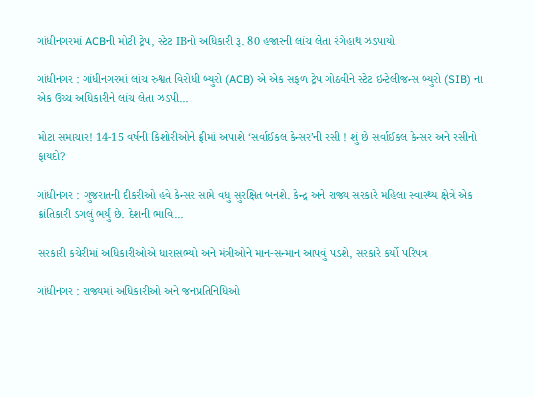ગાંધીનગરમાં ACBની મોટી ટ્રેપ, સ્ટેટ IBનો અધિકારી રૂ. 80 હજારની લાંચ લેતા રંગેહાથ ઝડપાયો

ગાંધીનગર : ગાંધીનગરમાં લાંચ રુશ્વત વિરોધી બ્યુરો (ACB) એ એક સફળ ટ્રેપ ગોઠવીને સ્ટેટ ઇન્ટેલીજન્સ બ્યુરો (SIB) ના એક ઉચ્ચ અધિકારીને લાંચ લેતા ઝડપી...

મોટા સમાચાર! 14-15 વર્ષની કિશોરીઓને ફ્રીમાં અપાશે ‘સર્વાઈકલ કેન્સર’ની રસી ! શું છે સર્વાઈકલ કેન્સર અને રસીનો ફાયદો?

ગાંધીનગર : ગુજરાતની દીકરીઓ હવે કેન્સર સામે વધુ સુરક્ષિત બનશે. કેન્દ્ર અને રાજ્ય સરકારે મહિલા સ્વાસ્થ્ય ક્ષેત્રે એક ક્રાંતિકારી ડગલું ભર્યું છે. દેશની ભાવિ...

સરકારી કચેરીમાં અધિકારીઓએ ધારાસભ્યો અને મંત્રીઓને માન-સન્માન આપવું પડશે, સરકારે કર્યો પરિપત્ર

ગાંધીનગર : રાજ્યમાં અધિકારીઓ અને જનપ્રતિનિધિઓ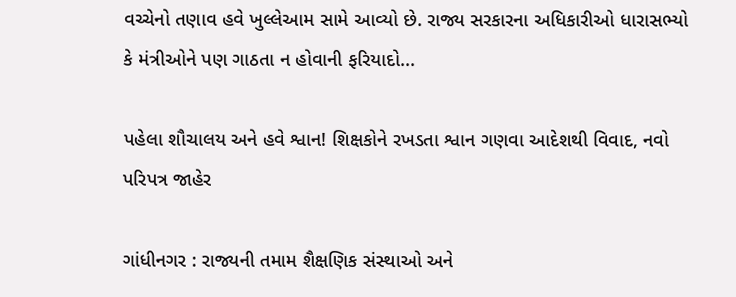વચ્ચેનો તણાવ હવે ખુલ્લેઆમ સામે આવ્યો છે. રાજ્ય સરકારના અધિકારીઓ ધારાસભ્યો કે મંત્રીઓને પણ ગાઠતા ન હોવાની ફરિયાદો...

પહેલા શૌચાલય અને હવે શ્વાન! શિક્ષકોને રખડતા શ્વાન ગણવા આદેશથી વિવાદ, નવો પરિપત્ર જાહેર

ગાંધીનગર : રાજ્યની તમામ શૈક્ષણિક સંસ્થાઓ અને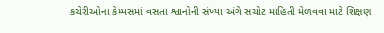કચેરીઓના કેમ્પસમાં વસતા શ્વાનોની સંખ્યા અંગે સચોટ માહિતી મેળવવા માટે શિક્ષણ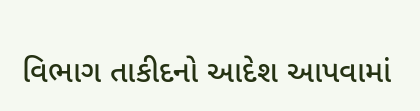વિભાગ તાકીદનો આદેશ આપવામાં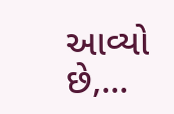આવ્યો છે,...